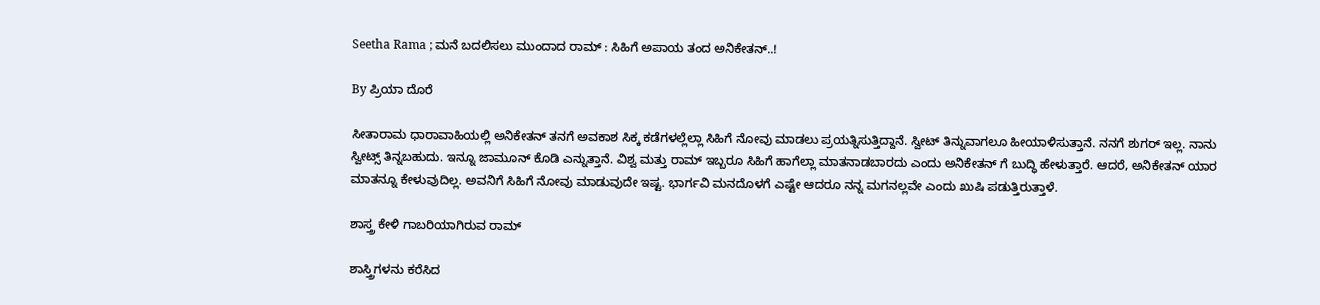Seetha Rama ; ಮನೆ ಬದಲಿಸಲು ಮುಂದಾದ ರಾಮ್ : ಸಿಹಿಗೆ ಅಪಾಯ ತಂದ ಅನಿಕೇತನ್..!

By ಪ್ರಿಯಾ ದೊರೆ

ಸೀತಾರಾಮ ಧಾರಾವಾಹಿಯಲ್ಲಿ ಅನಿಕೇತನ್ ತನಗೆ ಅವಕಾಶ ಸಿಕ್ಕ ಕಡೆಗಳಲ್ಲೆಲ್ಲಾ ಸಿಹಿಗೆ ನೋವು ಮಾಡಲು ಪ್ರಯತ್ನಿಸುತ್ತಿದ್ದಾನೆ. ಸ್ವೀಟ್ ತಿನ್ನುವಾಗಲೂ ಹೀಯಾಳಿಸುತ್ತಾನೆ. ನನಗೆ ಶುಗರ್ ಇಲ್ಲ. ನಾನು ಸ್ವೀಟ್ಸ್ ತಿನ್ನಬಹುದು. ಇನ್ನೂ ಜಾಮೂನ್ ಕೊಡಿ ಎನ್ನುತ್ತಾನೆ. ವಿಶ್ವ ಮತ್ತು ರಾಮ್ ಇಬ್ಬರೂ ಸಿಹಿಗೆ ಹಾಗೆಲ್ಲಾ ಮಾತನಾಡಬಾರದು ಎಂದು ಅನಿಕೇತನ್ ಗೆ ಬುದ್ಧಿ ಹೇಳುತ್ತಾರೆ. ಆದರೆ, ಅನಿಕೇತನ್ ಯಾರ ಮಾತನ್ನೂ ಕೇಳುವುದಿಲ್ಲ. ಅವನಿಗೆ ಸಿಹಿಗೆ ನೋವು ಮಾಡುವುದೇ ಇಷ್ಟ. ಭಾರ್ಗವಿ ಮನದೊಳಗೆ ಎಷ್ಟೇ ಆದರೂ ನನ್ನ ಮಗನಲ್ಲವೇ ಎಂದು ಖುಷಿ ಪಡುತ್ತಿರುತ್ತಾಳೆ.

ಶಾಸ್ತ್ರ ಕೇಳಿ ಗಾಬರಿಯಾಗಿರುವ ರಾಮ್

ಶಾಸ್ತ್ರಿಗಳನು ಕರೆಸಿದ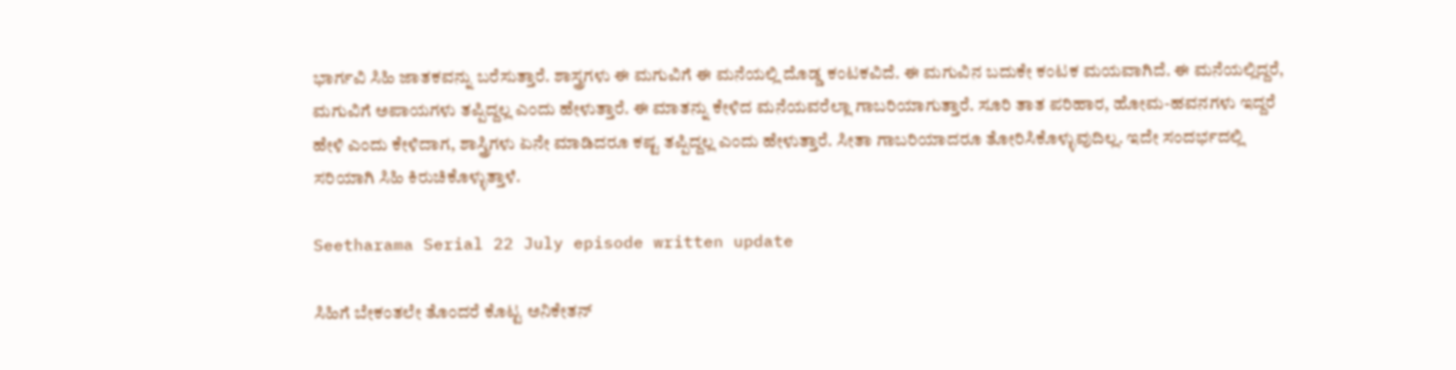ಭಾರ್ಗವಿ ಸಿಹಿ ಜಾತಕವನ್ನು ಬರೆಸುತ್ತಾರೆ. ಶಾಸ್ತ್ರಗಳು ಈ ಮಗುವಿಗೆ ಈ ಮನೆಯಲ್ಲಿ ದೊಡ್ಡ ಕಂಟಕವಿದೆ. ಈ ಮಗುವಿನ ಬದುಕೇ ಕಂಟಕ ಮಯವಾಗಿದೆ. ಈ ಮನೆಯಲ್ಲಿದ್ದರೆ, ಮಗುವಿಗೆ ಅಪಾಯಗಳು ತಪ್ಪಿದ್ದಲ್ಲ ಎಂದು ಹೇಳುತ್ತಾರೆ. ಈ ಮಾತನ್ನು ಕೇಳಿದ ಮನೆಯವರೆಲ್ಲಾ ಗಾಬರಿಯಾಗುತ್ತಾರೆ. ಸೂರಿ ತಾತ ಪರಿಹಾರ, ಹೋಮ-ಹವನಗಳು ಇದ್ದರೆ ಹೇಳಿ ಎಂದು ಕೇಳಿದಾಗ, ಶಾಸ್ತ್ರಿಗಳು ಏನೇ ಮಾಡಿದರೂ ಕಷ್ಟ ತಪ್ಪಿದ್ದಲ್ಲ ಎಂದು ಹೇಳುತ್ತಾರೆ. ಸೀತಾ ಗಾಬರಿಯಾದರೂ ತೋರಿಸಿಕೊಳ್ಳುವುದಿಲ್ಲ. ಇದೇ ಸಂದರ್ಭದಲ್ಲಿ ಸರಿಯಾಗಿ ಸಿಹಿ ಕಿರುಚಿಕೊಳ್ಳುತ್ತಾಳೆ.

Seetharama Serial 22 July episode written update

ಸಿಹಿಗೆ ಬೇಕಂತಲೇ ತೊಂದರೆ ಕೊಟ್ಟ ಅನಿಕೇತನ್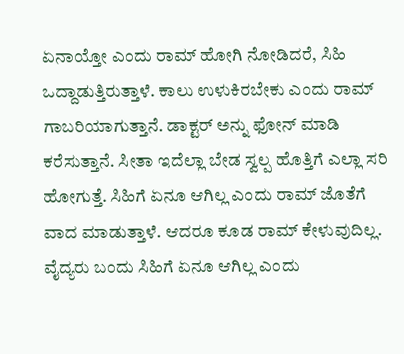ಏನಾಯ್ತೋ ಎಂದು ರಾಮ್ ಹೋಗಿ ನೋಡಿದರೆ, ಸಿಹಿ ಒದ್ದಾಡುತ್ತಿರುತ್ತಾಳೆ. ಕಾಲು ಉಳುಕಿರಬೇಕು ಎಂದು ರಾಮ್ ಗಾಬರಿಯಾಗುತ್ತಾನೆ. ಡಾಕ್ಟರ್ ಅನ್ನು ಫೋನ್ ಮಾಡಿ ಕರೆಸುತ್ತಾನೆ. ಸೀತಾ ಇದೆಲ್ಲಾ ಬೇಡ ಸ್ವಲ್ಪ ಹೊತ್ತಿಗೆ ಎಲ್ಲಾ ಸರಿ ಹೋಗುತ್ತೆ. ಸಿಹಿಗೆ ಏನೂ ಆಗಿಲ್ಲ ಎಂದು ರಾಮ್ ಜೊತೆಗೆ ವಾದ ಮಾಡುತ್ತಾಳೆ. ಆದರೂ ಕೂಡ ರಾಮ್ ಕೇಳುವುದಿಲ್ಲ. ವೈದ್ಯರು ಬಂದು ಸಿಹಿಗೆ ಏನೂ ಆಗಿಲ್ಲ ಎಂದು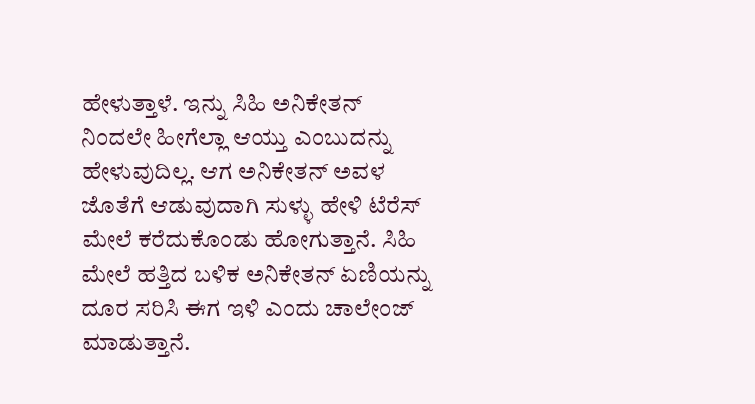ಹೇಳುತ್ತಾಳೆ. ಇನ್ನು ಸಿಹಿ ಅನಿಕೇತನ್ ನಿಂದಲೇ ಹೀಗೆಲ್ಲಾ ಆಯ್ತು ಎಂಬುದನ್ನು ಹೇಳುವುದಿಲ್ಲ. ಆಗ ಅನಿಕೇತನ್ ಅವಳ ಜೊತೆಗೆ ಆಡುವುದಾಗಿ ಸುಳ್ಳು ಹೇಳಿ ಟೆರೆಸ್ ಮೇಲೆ ಕರೆದುಕೊಂಡು ಹೋಗುತ್ತಾನೆ. ಸಿಹಿ ಮೇಲೆ ಹತ್ತಿದ ಬಳಿಕ ಅನಿಕೇತನ್ ಏಣಿಯನ್ನು ದೂರ ಸರಿಸಿ ಈಗ ಇಳಿ ಎಂದು ಚಾಲೇಂಜ್ ಮಾಡುತ್ತಾನೆ.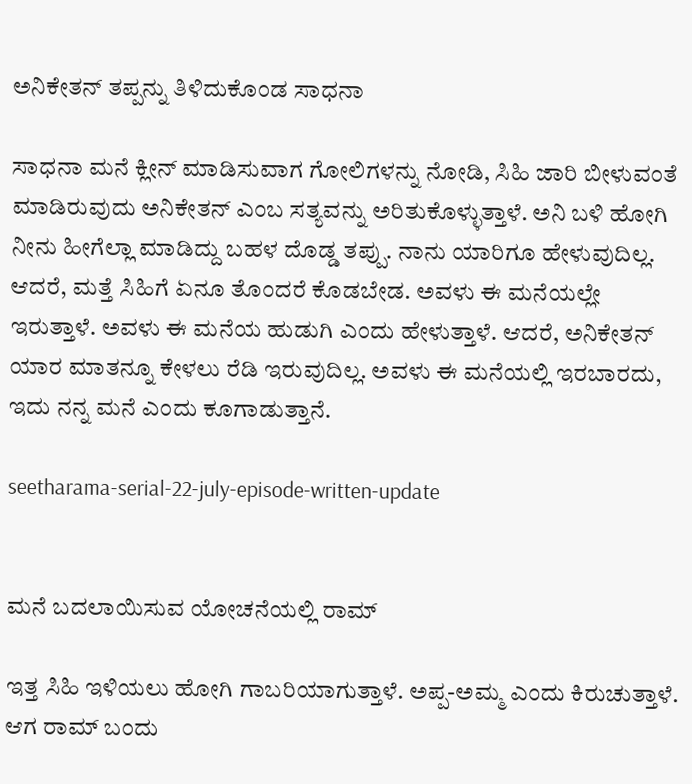ಅನಿಕೇತನ್ ತಪ್ಪನ್ನು ತಿಳಿದುಕೊಂಡ ಸಾಧನಾ

ಸಾಧನಾ ಮನೆ ಕ್ಲೀನ್ ಮಾಡಿಸುವಾಗ ಗೋಲಿಗಳನ್ನು ನೋಡಿ, ಸಿಹಿ ಜಾರಿ ಬೀಳುವಂತೆ ಮಾಡಿರುವುದು ಅನಿಕೇತನ್ ಎಂಬ ಸತ್ಯವನ್ನು ಅರಿತುಕೊಳ್ಳುತ್ತಾಳೆ. ಅನಿ ಬಳಿ ಹೋಗಿ ನೀನು ಹೀಗೆಲ್ಲಾ ಮಾಡಿದ್ದು ಬಹಳ ದೊಡ್ಡ ತಪ್ಪು. ನಾನು ಯಾರಿಗೂ ಹೇಳುವುದಿಲ್ಲ. ಆದರೆ, ಮತ್ತೆ ಸಿಹಿಗೆ ಏನೂ ತೊಂದರೆ ಕೊಡಬೇಡ. ಅವಳು ಈ ಮನೆಯಲ್ಲೇ ಇರುತ್ತಾಳೆ. ಅವಳು ಈ ಮನೆಯ ಹುಡುಗಿ ಎಂದು ಹೇಳುತ್ತಾಳೆ. ಆದರೆ, ಅನಿಕೇತನ್ ಯಾರ ಮಾತನ್ನೂ ಕೇಳಲು ರೆಡಿ ಇರುವುದಿಲ್ಲ. ಅವಳು ಈ ಮನೆಯಲ್ಲಿ ಇರಬಾರದು, ಇದು ನನ್ನ ಮನೆ ಎಂದು ಕೂಗಾಡುತ್ತಾನೆ.

seetharama-serial-22-july-episode-written-update


ಮನೆ ಬದಲಾಯಿಸುವ ಯೋಚನೆಯಲ್ಲಿ ರಾಮ್

ಇತ್ತ ಸಿಹಿ ಇಳಿಯಲು ಹೋಗಿ ಗಾಬರಿಯಾಗುತ್ತಾಳೆ. ಅಪ್ಪ-ಅಮ್ಮ ಎಂದು ಕಿರುಚುತ್ತಾಳೆ. ಆಗ ರಾಮ್ ಬಂದು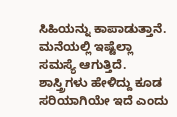ಸಿಹಿಯನ್ನು ಕಾಪಾಡುತ್ತಾನೆ. ಮನೆಯಲ್ಲಿ ಇಷ್ಟೆಲ್ಲಾ ಸಮಸ್ಯೆ ಆಗುತ್ತಿದೆ. ಶಾಸ್ತ್ರಿಗಳು ಹೇಳಿದ್ದು ಕೂಡ ಸರಿಯಾಗಿಯೇ ಇದೆ ಎಂದು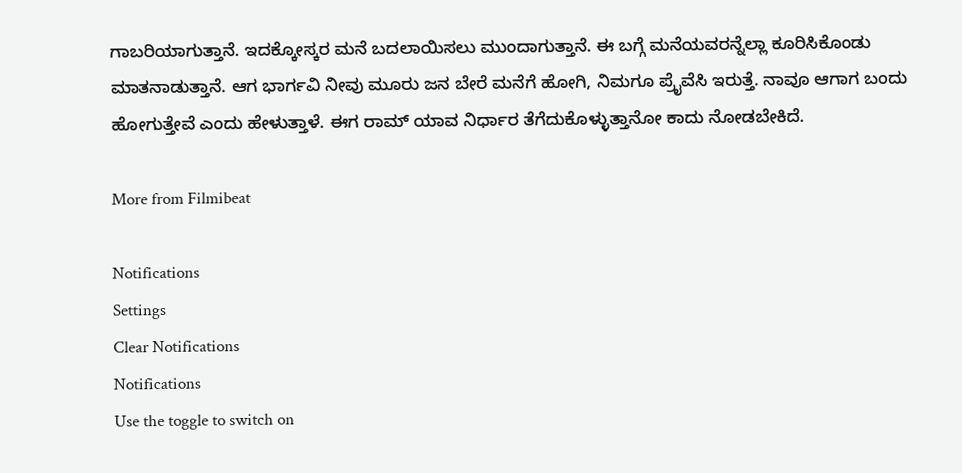ಗಾಬರಿಯಾಗುತ್ತಾನೆ. ಇದಕ್ಕೋಸ್ಕರ ಮನೆ ಬದಲಾಯಿಸಲು ಮುಂದಾಗುತ್ತಾನೆ. ಈ ಬಗ್ಗೆ ಮನೆಯವರನ್ನೆಲ್ಲಾ ಕೂರಿಸಿಕೊಂಡು ಮಾತನಾಡುತ್ತಾನೆ. ಆಗ ಭಾರ್ಗವಿ ನೀವು ಮೂರು ಜನ ಬೇರೆ ಮನೆಗೆ ಹೋಗಿ, ನಿಮಗೂ ಪ್ರೈವೆಸಿ ಇರುತ್ತೆ. ನಾವೂ ಆಗಾಗ ಬಂದು ಹೋಗುತ್ತೇವೆ ಎಂದು ಹೇಳುತ್ತಾಳೆ. ಈಗ ರಾಮ್ ಯಾವ ನಿರ್ಧಾರ ತೆಗೆದುಕೊಳ್ಳುತ್ತಾನೋ ಕಾದು ನೋಡಬೇಕಿದೆ.

More from Filmibeat

Notifications
Settings
Clear Notifications
Notifications
Use the toggle to switch on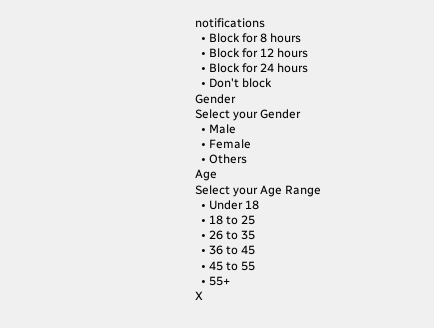notifications
  • Block for 8 hours
  • Block for 12 hours
  • Block for 24 hours
  • Don't block
Gender
Select your Gender
  • Male
  • Female
  • Others
Age
Select your Age Range
  • Under 18
  • 18 to 25
  • 26 to 35
  • 36 to 45
  • 45 to 55
  • 55+
X